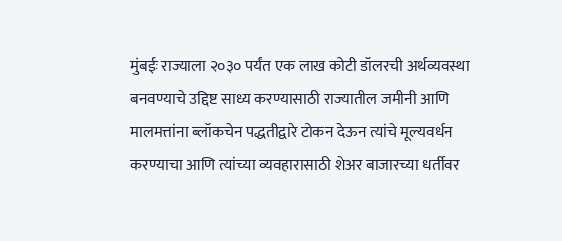मुंबईः राज्याला २०३० पर्यंत एक लाख कोटी डॉलरची अर्थव्यवस्था बनवण्याचे उद्दिष्ट साध्य करण्यासाठी राज्यातील जमीनी आणि मालमत्तांना ब्लॉकचेन पद्धतीद्वारे टोकन देऊन त्यांचे मूल्यवर्धन करण्याचा आणि त्यांच्या व्यवहारासाठी शेअर बाजारच्या धर्तीवर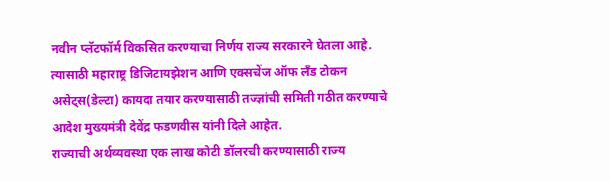नवीन प्लॅटफॉर्म विकसित करण्याचा निर्णय राज्य सरकारने घेतला आहे. त्यासाठी महाराष्ट्र डिजिटायझेशन आणि एक्सचेंज ऑफ लँड टोकन असेट्स(डेल्टा) कायदा तयार करण्यासाठी तज्ज्ञांची समिती गठीत करण्याचे आदेश मुख्यमंत्री देवेंद्र फडणवीस यांनी दिले आहेत.
राज्याची अर्थव्यवस्था एक लाख कोटी डॉलरची करण्यासाठी राज्य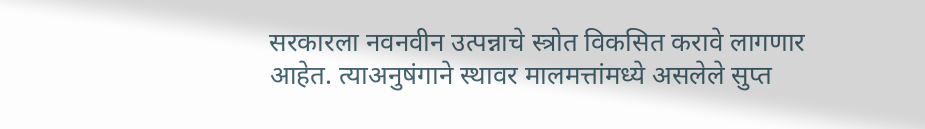सरकारला नवनवीन उत्पन्नाचे स्त्रोत विकसित करावे लागणार आहेत. त्याअनुषंगाने स्थावर मालमत्तांमध्ये असलेले सुप्त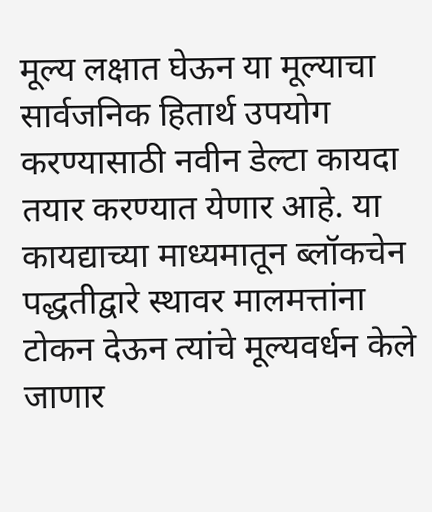मूल्य लक्षात घेऊन या मूल्याचा सार्वजनिक हितार्थ उपयोग करण्यासाठी नवीन डेल्टा कायदा तयार करण्यात येणार आहे. या कायद्याच्या माध्यमातून ब्लॉकचेन पद्धतीद्वारे स्थावर मालमत्तांना टोकन देऊन त्यांचे मूल्यवर्धन केले जाणार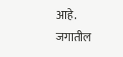आहे. जगातील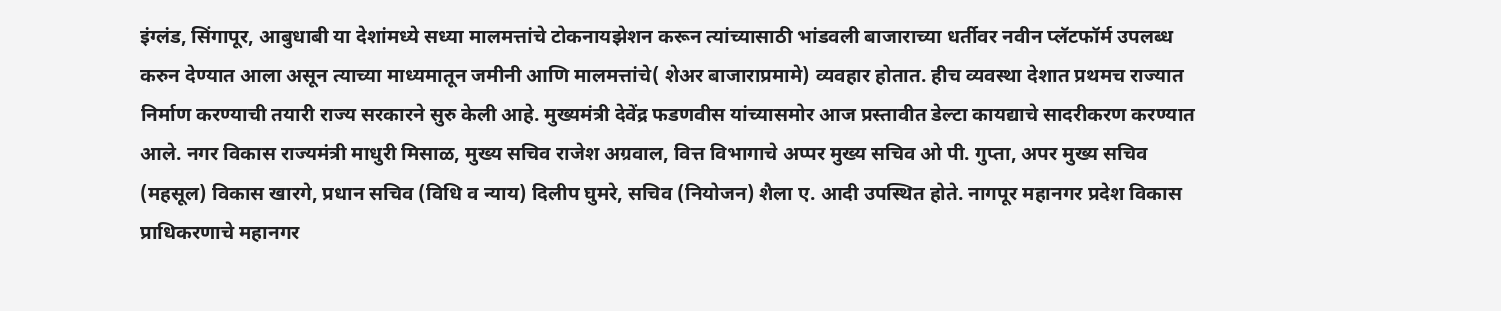इंग्लंड, सिंगापूर, आबुधाबी या देशांमध्ये सध्या मालमत्तांचे टोकनायझेशन करून त्यांच्यासाठी भांडवली बाजाराच्या धर्तीवर नवीन प्लॅटफॉर्म उपलब्ध करुन देण्यात आला असून त्याच्या माध्यमातून जमीनी आणि मालमत्तांचे( शेअर बाजाराप्रमामे) व्यवहार होतात. हीच व्यवस्था देशात प्रथमच राज्यात निर्माण करण्याची तयारी राज्य सरकारने सुरु केली आहे. मुख्यमंत्री देवेंद्र फडणवीस यांच्यासमोर आज प्रस्तावीत डेल्टा कायद्याचे सादरीकरण करण्यात आले. नगर विकास राज्यमंत्री माधुरी मिसाळ, मुख्य सचिव राजेश अग्रवाल, वित्त विभागाचे अप्पर मुख्य सचिव ओ पी. गुप्ता, अपर मुख्य सचिव (महसूल) विकास खारगे, प्रधान सचिव (विधि व न्याय) दिलीप घुमरे, सचिव (नियोजन) शैला ए. आदी उपस्थित होते. नागपूर महानगर प्रदेश विकास प्राधिकरणाचे महानगर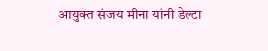आयुक्त संजय मीना यांनी डेल्टा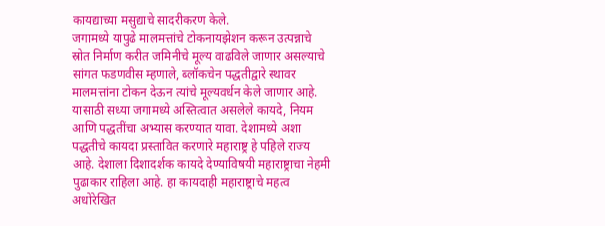कायद्याच्या मसुद्याचे सादरीकरण केले.
जगामध्ये यापुढे मालमत्तांचे टोकनायझेशन करून उत्पन्नाचे स्रोत निर्माण करीत जमिनीचे मूल्य वाढविले जाणार असल्याचे सांगत फडणवीस म्हणाले, ब्लॉकचेन पद्धतीद्वारे स्थावर मालमत्तांना टोकन देऊन त्यांचे मूल्यवर्धन केले जाणार आहे. यासाठी सध्या जगामध्ये अस्तित्वात असलेले कायदे, नियम आणि पद्धतींचा अभ्यास करण्यात यावा. देशामध्ये अशा पद्धतीचे कायदा प्रस्तावित करणारे महाराष्ट्र हे पहिले राज्य आहे. देशाला दिशादर्शक कायदे देण्याविषयी महाराष्ट्राचा नेहमी पुढाकार राहिला आहे. हा कायदाही महाराष्ट्राचे महत्व अधोरेखित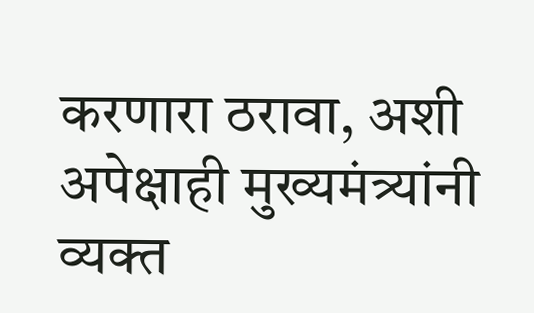करणारा ठरावा, अशी अपेक्षाही मुख्यमंत्र्यांनी व्यक्त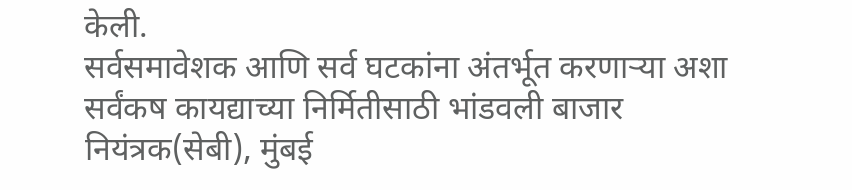केली.
सर्वसमावेशक आणि सर्व घटकांना अंतर्भूत करणाऱ्या अशा सर्वंकष कायद्याच्या निर्मितीसाठी भांडवली बाजार नियंत्रक(सेबी), मुंबई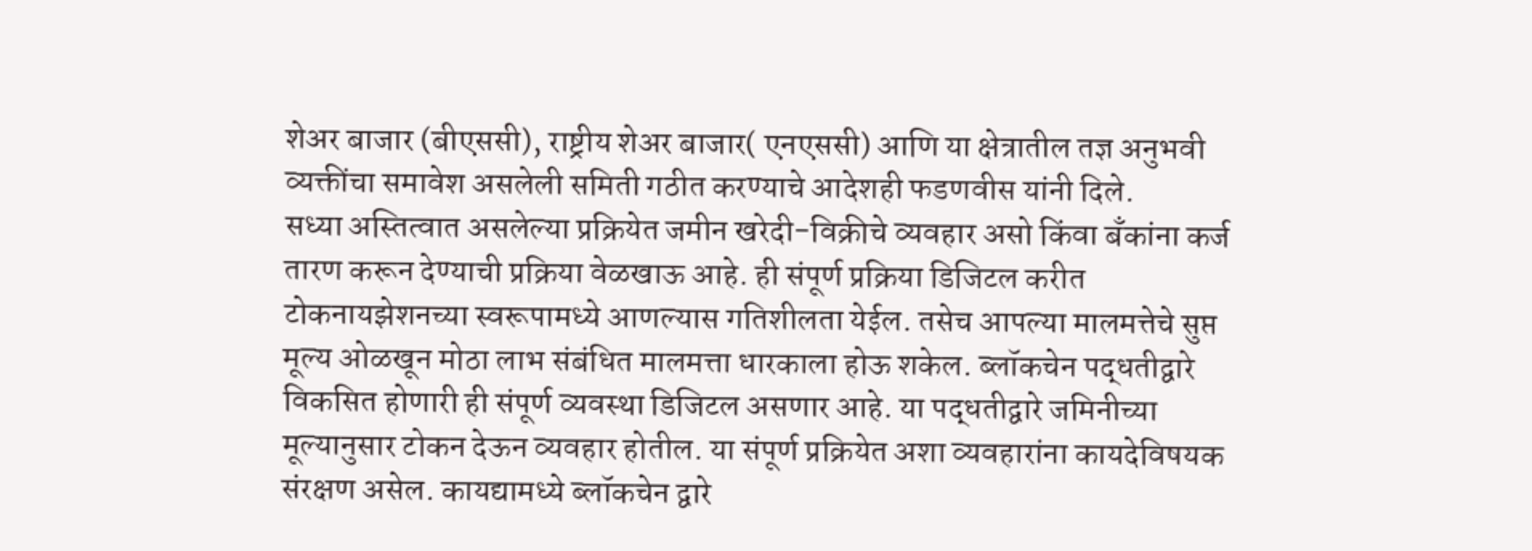शेअर बाजार (बीएससी), राष्ट्रीय शेअर बाजार( एनएससी) आणि या क्षेत्रातील तज्ञ अनुभवी व्यक्तींचा समावेश असलेली समिती गठीत करण्याचे आदेशही फडणवीस यांनी दिले.
सध्या अस्तित्वात असलेल्या प्रक्रियेत जमीन खरेदी-विक्रीचे व्यवहार असो किंवा बँकांना कर्ज तारण करून देण्याची प्रक्रिया वेळखाऊ आहे. ही संपूर्ण प्रक्रिया डिजिटल करीत टोकनायझेशनच्या स्वरूपामध्ये आणल्यास गतिशीलता येईल. तसेच आपल्या मालमत्तेचे सुप्त मूल्य ओळखून मोठा लाभ संबंधित मालमत्ता धारकाला होऊ शकेल. ब्लॉकचेन पद्धतीद्वारे विकसित होणारी ही संपूर्ण व्यवस्था डिजिटल असणार आहे. या पद्धतीद्वारे जमिनीच्या मूल्यानुसार टोकन देऊन व्यवहार होतील. या संपूर्ण प्रक्रियेत अशा व्यवहारांना कायदेविषयक संरक्षण असेल. कायद्यामध्ये ब्लॉकचेन द्वारे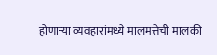होणाऱ्या व्यवहारांमध्ये मालमत्तेची मालकी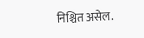निश्चित असेल.